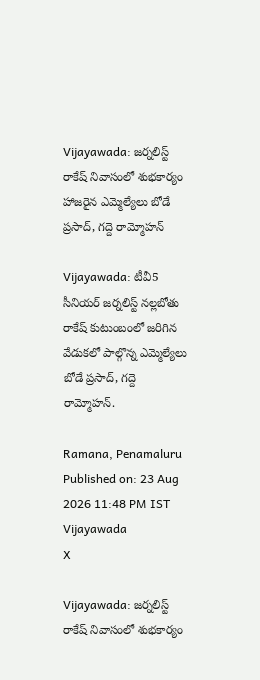Vijayawada: జర్నలిస్ట్ రాకేష్ నివాసంలో శుభకార్యం హాజరైన ఎమ్మెల్యేలు బోడే ప్రసాద్, గద్దె రామ్మోహన్

Vijayawada: టీవీ5 సీనియర్ జర్నలిస్ట్ నల్లబోతు రాకేష్ కుటుంబంలో జరిగిన వేడుకలో పాల్గొన్న ఎమ్మెల్యేలు బోడే ప్రసాద్, గద్దె రామ్మోహన్.

Ramana, Penamaluru
Published on: 23 Aug 2026 11:48 PM IST
Vijayawada
X

Vijayawada: జర్నలిస్ట్ రాకేష్ నివాసంలో శుభకార్యం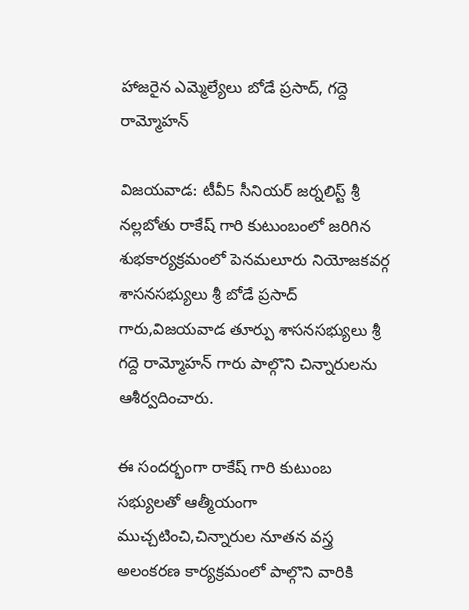హాజరైన ఎమ్మెల్యేలు బోడే ప్రసాద్, గద్దె రామ్మోహన్

విజయవాడ: టీవీ5 సీనియర్ జర్నలిస్ట్ శ్రీ నల్లబోతు రాకేష్ గారి కుటుంబంలో జరిగిన శుభకార్యక్రమంలో పెనమలూరు నియోజకవర్గ శాసనసభ్యులు శ్రీ బోడే ప్రసాద్ గారు,విజయవాడ తూర్పు శాసనసభ్యులు శ్రీ గద్దె రామ్మోహన్ గారు పాల్గొని చిన్నారులను ఆశీర్వదించారు.

ఈ సందర్భంగా రాకేష్ గారి కుటుంబ సభ్యులతో ఆత్మీయంగా ముచ్చటించి,చిన్నారుల నూతన వస్త్ర అలంకరణ కార్యక్రమంలో పాల్గొని వారికి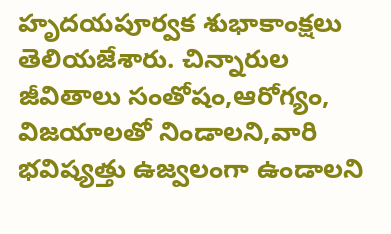హృదయపూర్వక శుభాకాంక్షలు తెలియజేశారు. చిన్నారుల జీవితాలు సంతోషం,ఆరోగ్యం, విజయాలతో నిండాలని,వారి భవిష్యత్తు ఉజ్వలంగా ఉండాలని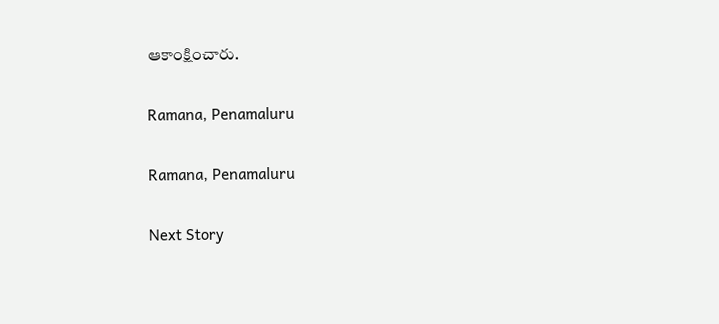ఆకాంక్షించారు.

Ramana, Penamaluru

Ramana, Penamaluru

Next Story